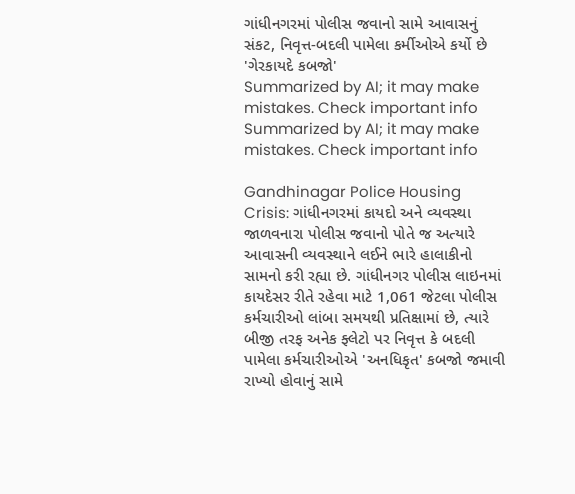ગાંધીનગરમાં પોલીસ જવાનો સામે આવાસનું સંકટ, નિવૃત્ત-બદલી પામેલા કર્મીઓએ કર્યો છે 'ગેરકાયદે કબજો'
Summarized by AI; it may make mistakes. Check important info
Summarized by AI; it may make mistakes. Check important info

Gandhinagar Police Housing Crisis: ગાંધીનગરમાં કાયદો અને વ્યવસ્થા જાળવનારા પોલીસ જવાનો પોતે જ અત્યારે આવાસની વ્યવસ્થાને લઈને ભારે હાલાકીનો સામનો કરી રહ્યા છે. ગાંધીનગર પોલીસ લાઇનમાં કાયદેસર રીતે રહેવા માટે 1,061 જેટલા પોલીસ કર્મચારીઓ લાંબા સમયથી પ્રતિક્ષામાં છે, ત્યારે બીજી તરફ અનેક ફ્લેટો પર નિવૃત્ત કે બદલી પામેલા કર્મચારીઓએ 'અનધિકૃત' કબજો જમાવી રાખ્યો હોવાનું સામે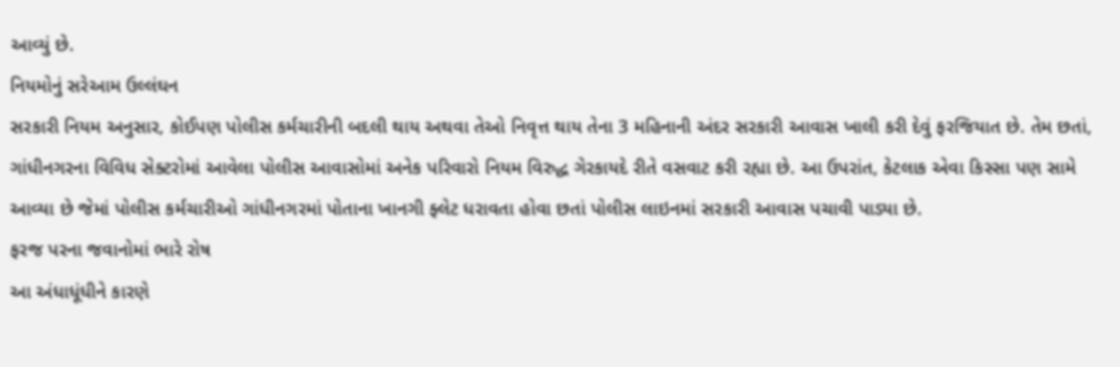આવ્યું છે.
નિયમોનું સરેઆમ ઉલ્લંઘન
સરકારી નિયમ અનુસાર, કોઈપણ પોલીસ કર્મચારીની બદલી થાય અથવા તેઓ નિવૃત્ત થાય તેના 3 મહિનાની અંદર સરકારી આવાસ ખાલી કરી દેવું ફરજિયાત છે. તેમ છતાં, ગાંધીનગરના વિવિધ સેક્ટરોમાં આવેલા પોલીસ આવાસોમાં અનેક પરિવારો નિયમ વિરુદ્ધ ગેરકાયદે રીતે વસવાટ કરી રહ્યા છે. આ ઉપરાંત, કેટલાક એવા કિસ્સા પણ સામે આવ્યા છે જેમાં પોલીસ કર્મચારીઓ ગાંધીનગરમાં પોતાના ખાનગી ફ્લેટ ધરાવતા હોવા છતાં પોલીસ લાઇનમાં સરકારી આવાસ પચાવી પાડ્યા છે.
ફરજ પરના જવાનોમાં ભારે રોષ
આ અંધાધૂંધીને કારણે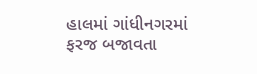હાલમાં ગાંધીનગરમાં ફરજ બજાવતા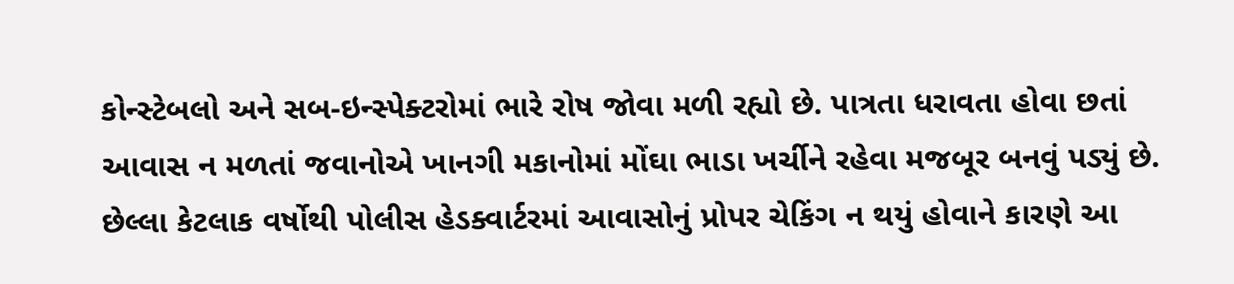કોન્સ્ટેબલો અને સબ-ઇન્સ્પેક્ટરોમાં ભારે રોષ જોવા મળી રહ્યો છે. પાત્રતા ધરાવતા હોવા છતાં આવાસ ન મળતાં જવાનોએ ખાનગી મકાનોમાં મોંઘા ભાડા ખર્ચીને રહેવા મજબૂર બનવું પડ્યું છે. છેલ્લા કેટલાક વર્ષોથી પોલીસ હેડક્વાર્ટરમાં આવાસોનું પ્રોપર ચેકિંગ ન થયું હોવાને કારણે આ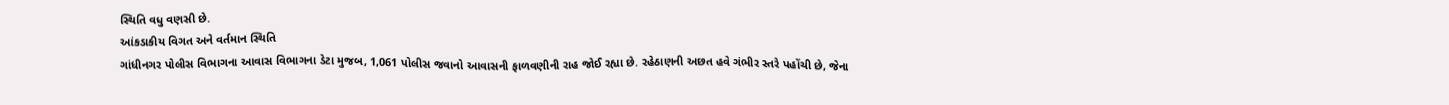સ્થિતિ વધુ વણસી છે.
આંકડાકીય વિગત અને વર્તમાન સ્થિતિ
ગાંધીનગર પોલીસ વિભાગના આવાસ વિભાગના ડેટા મુજબ, 1,061 પોલીસ જવાનો આવાસની ફાળવણીની રાહ જોઈ રહ્યા છે. રહેઠાણની અછત હવે ગંભીર સ્તરે પહોંચી છે, જેના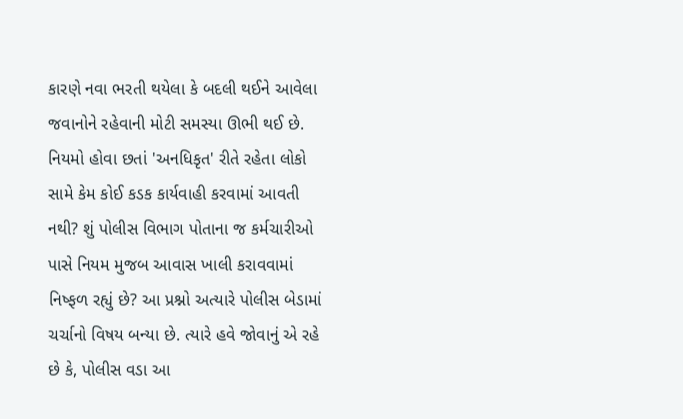કારણે નવા ભરતી થયેલા કે બદલી થઈને આવેલા જવાનોને રહેવાની મોટી સમસ્યા ઊભી થઈ છે.
નિયમો હોવા છતાં 'અનધિકૃત' રીતે રહેતા લોકો સામે કેમ કોઈ કડક કાર્યવાહી કરવામાં આવતી નથી? શું પોલીસ વિભાગ પોતાના જ કર્મચારીઓ પાસે નિયમ મુજબ આવાસ ખાલી કરાવવામાં નિષ્ફળ રહ્યું છે? આ પ્રશ્નો અત્યારે પોલીસ બેડામાં ચર્ચાનો વિષય બન્યા છે. ત્યારે હવે જોવાનું એ રહે છે કે, પોલીસ વડા આ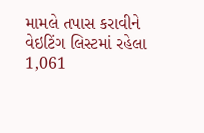મામલે તપાસ કરાવીને વેઇટિંગ લિસ્ટમાં રહેલા 1,061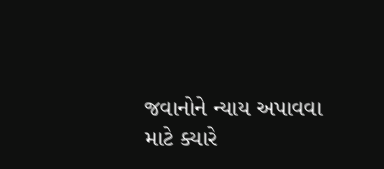જવાનોને ન્યાય અપાવવા માટે ક્યારે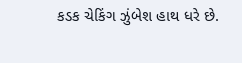કડક ચેકિંગ ઝુંબેશ હાથ ધરે છે.